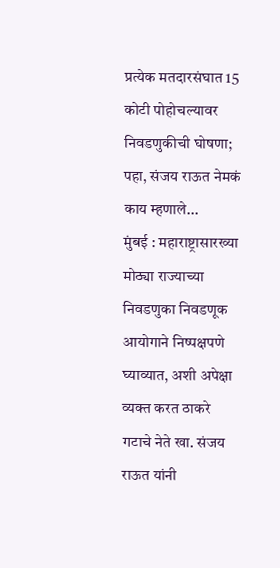प्रत्येक मतदारसंघात 15 कोटी पोहोचल्यावर निवडणुकीची घोषणा; पहा, संजय राऊत नेमकं काय म्हणाले...
मुंबई : महाराष्ट्रासारख्या मोठ्या राज्याच्या निवडणुका निवडणूक आयोगाने निष्पक्षपणे घ्याव्यात, अशी अपेक्षा व्यक्त करत ठाकरे गटाचे नेते खा. संजय राऊत यांनी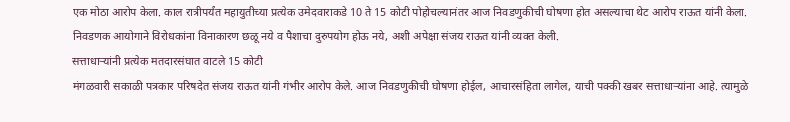एक मोठा आरोप केला. काल रात्रीपर्यंत महायुतीच्या प्रत्येक उमेदवाराकडे 10 ते 15 कोटी पोहोचल्यानंतर आज निवडणुकीची घोषणा होत असल्याचा थेट आरोप राऊत यांनी केला. निवडणक आयोगाने विरोधकांना विनाकारण छळू नये व पैशाचा दुरुपयोग होऊ नये, अशी अपेक्षा संजय राऊत यांनी व्यक्त केली.
सत्ताधाऱ्यांनी प्रत्येक मतदारसंघात वाटले 15 कोटी
मंगळवारी सकाळी पत्रकार परिषदेत संजय राऊत यांनी गंभीर आरोप केले. आज निवडणुकीची घोषणा होईल, आचारसंहिता लागेल, याची पक्की खबर सत्ताधाऱ्यांना आहे. त्यामुळे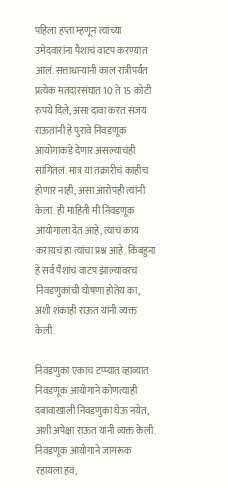पहिला हप्ता म्हणून त्यांच्या उमेदवारांना पैशाचं वाटप करण्यात आलं. सत्ताधाऱ्यांनी काल रात्रीपर्यंत प्रत्येक मतदारसंघात 10 ते 15 कोटी रुपये दिले, असा दावा करत संजय राऊतांनी हे पुरावे निवडणूक आयोगाकडे देणार असल्याचंही सांगितलं. मात्र या तक्रारीचं काहीच होणार नाही, असा आरोपही त्यांनी केला. ही माहिती मी निवडणूक आयोगाला देत आहे, त्याचं काय करायचं हा त्यांचा प्रश्न आहे. किंबहुना हे सर्व पैशांचं वाटप झाल्यावरच निवडणुकांची घोषणा होतेय का, अशी शंकाही राऊत यांनी व्यक्त केली.

निवडणुका एकाच टप्प्यात व्हाव्यात
निवडणूक आयोगाने कोणत्याही दबावाखाली निवडणुका घेऊ नयेत, अशी अपेक्षा राऊत यांनी व्यक्त केली. निवडणूक आयोगाने जागरूक रहायला हवं,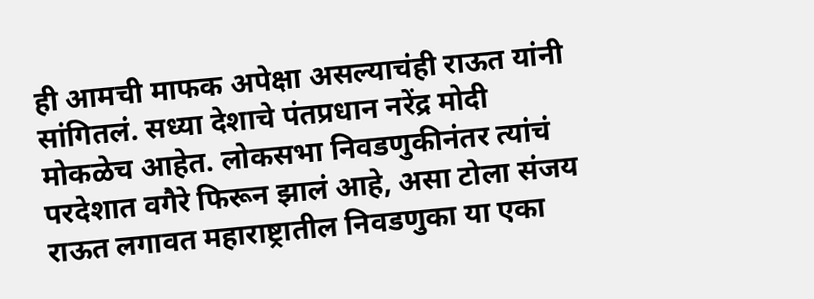ही आमची माफक अपेक्षा असल्याचंही राऊत यांनी सांगितलं. सध्या देशाचे पंतप्रधान नरेंद्र मोदी मोकळेच आहेत. लोकसभा निवडणुकीनंतर त्यांचं परदेशात वगैरे फिरून झालं आहे, असा टोला संजय राऊत लगावत महाराष्ट्रातील निवडणुका या एका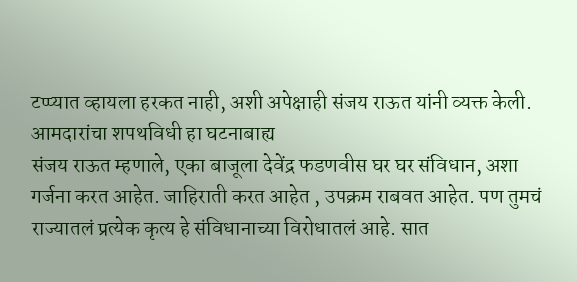टप्प्यात व्हायला हरकत नाही, अशी अपेक्षाही संजय राऊत यांनी व्यक्त केली.
आमदारांचा शपथविधी हा घटनाबाह्य
संजय राऊत म्हणाले, एका बाजूला देवेंद्र फडणवीस घर घर संविधान, अशा गर्जना करत आहेत. जाहिराती करत आहेत , उपक्रम राबवत आहेत. पण तुमचं राज्यातलं प्रत्येक कृत्य हे संविधानाच्या विरोधातलं आहे. सात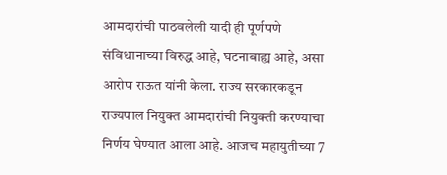आमदारांची पाठवलेली यादी ही पूर्णपणे संविधानाच्या विरुद्ध आहे, घटनाबाह्य आहे, असा आरोप राऊत यांनी केला. राज्य सरकारकडून राज्यपाल नियुक्त आमदारांची नियुक्ती करण्याचा निर्णय घेण्यात आला आहे. आजच महायुतीच्या 7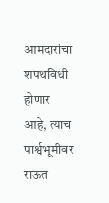आमदारांचा शपथविधी होणार आहे, त्याच पार्श्वभूमीवर राऊत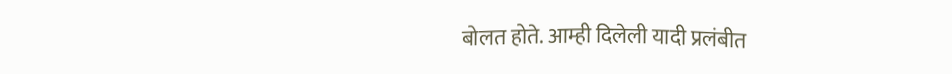बोलत होते. आम्ही दिलेली यादी प्रलंबीत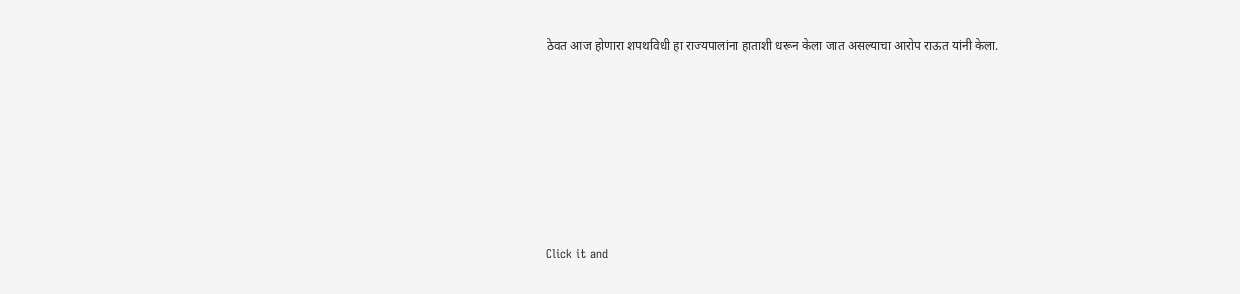ठेवत आज होणारा शपथविधी हा राज्यपालांना हाताशी धरून केला जात असल्याचा आरोप राऊत यांनी केला.












Click it and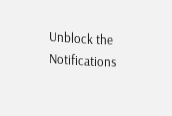Unblock the Notifications